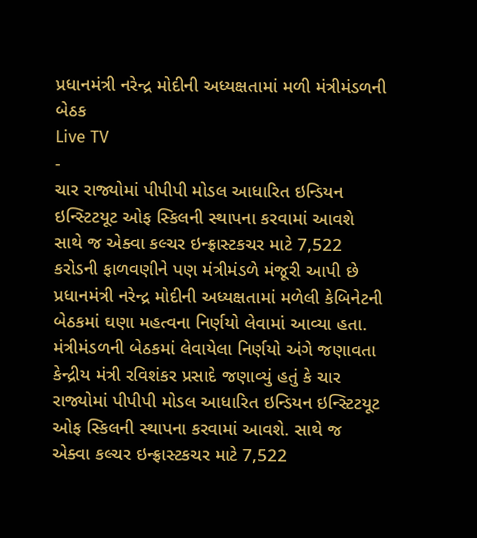પ્રધાનમંત્રી નરેન્દ્ર મોદીની અધ્યક્ષતામાં મળી મંત્રીમંડળની બેઠક
Live TV
-
ચાર રાજ્યોમાં પીપીપી મોડલ આધારિત ઇન્ડિયન ઇન્સ્ટિટયૂટ ઓફ સ્કિલની સ્થાપના કરવામાં આવશે સાથે જ એક્વા કલ્ચર ઇન્ફ્રાસ્ટકચર માટે 7,522 કરોડની ફાળવણીને પણ મંત્રીમંડળે મંજૂરી આપી છે
પ્રધાનમંત્રી નરેન્દ્ર મોદીની અધ્યક્ષતામાં મળેલી કેબિનેટની બેઠકમાં ઘણા મહત્વના નિર્ણયો લેવામાં આવ્યા હતા. મંત્રીમંડળની બેઠકમાં લેવાયેલા નિર્ણયો અંગે જણાવતા કેન્દ્રીય મંત્રી રવિશંકર પ્રસાદે જણાવ્યું હતું કે ચાર રાજ્યોમાં પીપીપી મોડલ આધારિત ઇન્ડિયન ઇન્સ્ટિટયૂટ ઓફ સ્કિલની સ્થાપના કરવામાં આવશે. સાથે જ એક્વા કલ્ચર ઇન્ફ્રાસ્ટકચર માટે 7,522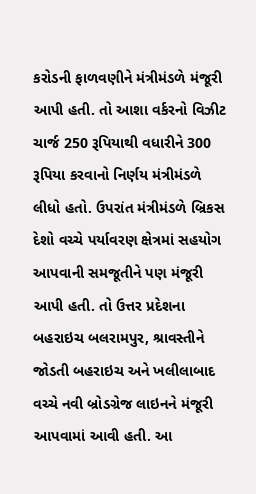કરોડની ફાળવણીને મંત્રીમંડળે મંજૂરી આપી હતી. તો આશા વર્કરનો વિઝીટ ચાર્જ 250 રૂપિયાથી વધારીને 300 રૂપિયા કરવાનો નિર્ણય મંત્રીમંડળે લીધો હતો. ઉપરાંત મંત્રીમંડળે બ્રિકસ દેશો વચ્ચે પર્યાવરણ ક્ષેત્રમાં સહયોગ આપવાની સમજૂતીને પણ મંજૂરી આપી હતી. તો ઉત્તર પ્રદેશના બહરાઇચ બલરામપુર, શ્રાવસ્તીને જોડતી બહરાઇચ અને ખલીલાબાદ વચ્ચે નવી બ્રોડગ્રેજ લાઇનને મંજૂરી આપવામાં આવી હતી. આ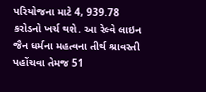પરિયોજના માટે 4, 939.78 કરોડનો ખર્ચ થશે. આ રેલ્વે લાઇન જૈન ધર્મના મહત્વના તીર્થ શ્રાવસ્તી પહોંચવા તેમજ 51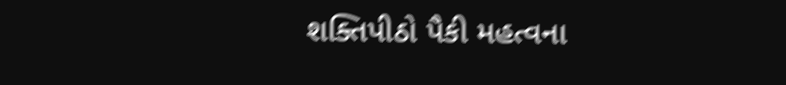શક્તિપીઠો પૈકી મહત્વના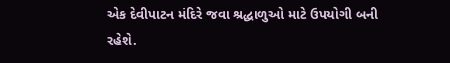એક દેવીપાટન મંદિરે જવા શ્રદ્ધાળુઓ માટે ઉપયોગી બની રહેશે.